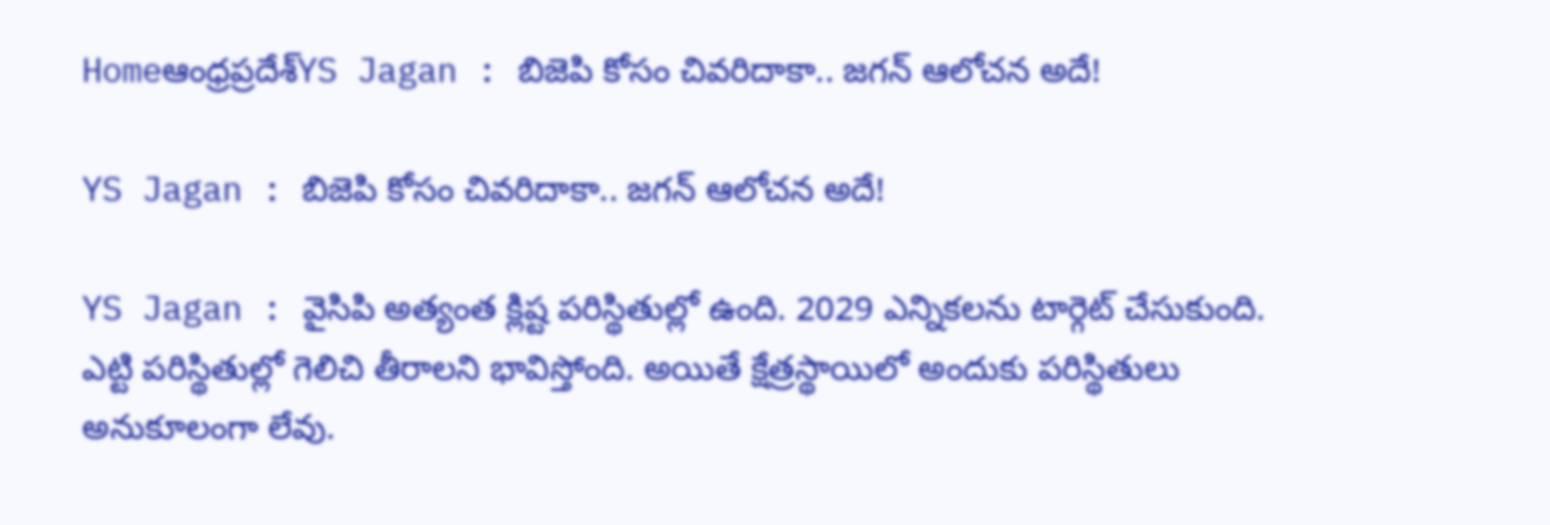Homeఆంధ్రప్రదేశ్‌YS Jagan : బిజెపి కోసం చివరిదాకా.. జగన్ ఆలోచన అదే!

YS Jagan : బిజెపి కోసం చివరిదాకా.. జగన్ ఆలోచన అదే!

YS Jagan : వైసిపి అత్యంత క్లిష్ట పరిస్థితుల్లో ఉంది. 2029 ఎన్నికలను టార్గెట్ చేసుకుంది. ఎట్టి పరిస్థితుల్లో గెలిచి తీరాలని భావిస్తోంది. అయితే క్షేత్రస్థాయిలో అందుకు పరిస్థితులు అనుకూలంగా లేవు.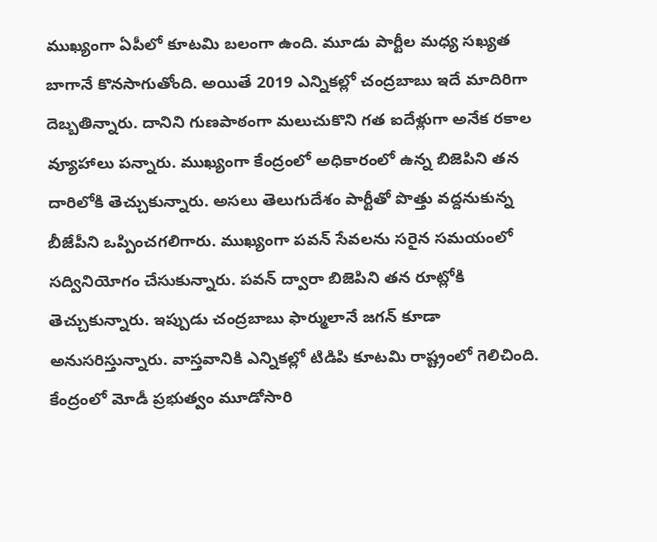ముఖ్యంగా ఏపీలో కూటమి బలంగా ఉంది. మూడు పార్టీల మధ్య సఖ్యత బాగానే కొనసాగుతోంది. అయితే 2019 ఎన్నికల్లో చంద్రబాబు ఇదే మాదిరిగా దెబ్బతిన్నారు. దానిని గుణపాఠంగా మలుచుకొని గత ఐదేళ్లుగా అనేక రకాల వ్యూహాలు పన్నారు. ముఖ్యంగా కేంద్రంలో అధికారంలో ఉన్న బిజెపిని తన దారిలోకి తెచ్చుకున్నారు. అసలు తెలుగుదేశం పార్టీతో పొత్తు వద్దనుకున్న బీజేపీని ఒప్పించగలిగారు. ముఖ్యంగా పవన్ సేవలను సరైన సమయంలో సద్వినియోగం చేసుకున్నారు. పవన్ ద్వారా బిజెపిని తన రూట్లోకి తెచ్చుకున్నారు. ఇప్పుడు చంద్రబాబు ఫార్ములానే జగన్ కూడా అనుసరిస్తున్నారు. వాస్తవానికి ఎన్నికల్లో టిడిపి కూటమి రాష్ట్రంలో గెలిచింది. కేంద్రంలో మోడీ ప్రభుత్వం మూడోసారి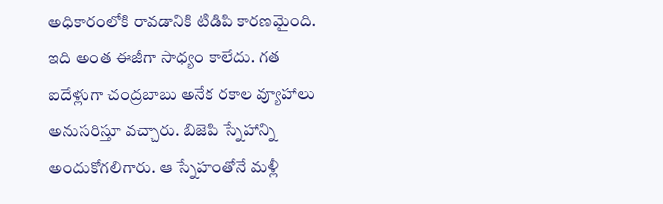అధికారంలోకి రావడానికి టిడిపి కారణమైంది. ఇది అంత ఈజీగా సాధ్యం కాలేదు. గత ఐదేళ్లుగా చంద్రబాబు అనేక రకాల వ్యూహాలు అనుసరిస్తూ వచ్చారు. బిజెపి స్నేహాన్ని అందుకోగలిగారు. ఆ స్నేహంతోనే మళ్లీ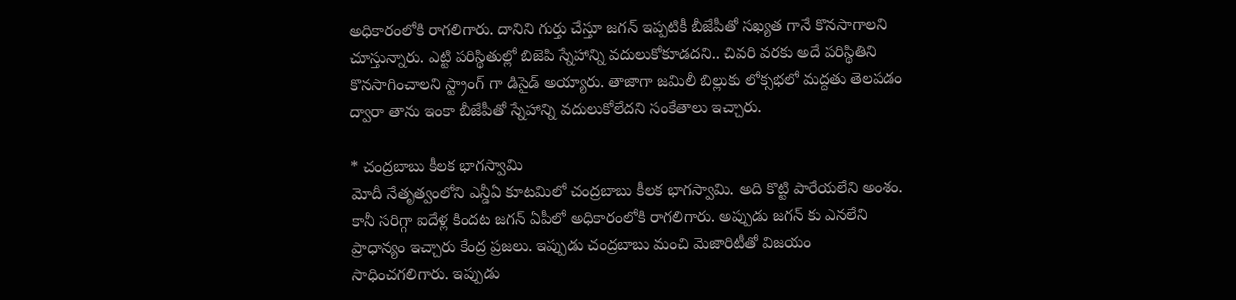అధికారంలోకి రాగలిగారు. దానిని గుర్తు చేస్తూ జగన్ ఇప్పటికీ బీజేపీతో సఖ్యత గానే కొనసాగాలని చూస్తున్నారు. ఎట్టి పరిస్థితుల్లో బిజెపి స్నేహాన్ని వదులుకోకూడదని.. చివరి వరకు అదే పరిస్థితిని కొనసాగించాలని స్ట్రాంగ్ గా డిసైడ్ అయ్యారు. తాజాగా జమిలీ బిల్లుకు లోక్సభలో మద్దతు తెలపడం ద్వారా తాను ఇంకా బీజేపీతో స్నేహాన్ని వదులుకోలేదని సంకేతాలు ఇచ్చారు.

* చంద్రబాబు కీలక భాగస్వామి
మోదీ నేతృత్వంలోని ఎన్డీఏ కూటమిలో చంద్రబాబు కీలక భాగస్వామి. అది కొట్టి పారేయలేని అంశం. కానీ సరిగ్గా ఐదేళ్ల కిందట జగన్ ఏపీలో అధికారంలోకి రాగలిగారు. అప్పుడు జగన్ కు ఎనలేని ప్రాధాన్యం ఇచ్చారు కేంద్ర ప్రజలు. ఇప్పుడు చంద్రబాబు మంచి మెజారిటీతో విజయం సాధించగలిగారు. ఇప్పుడు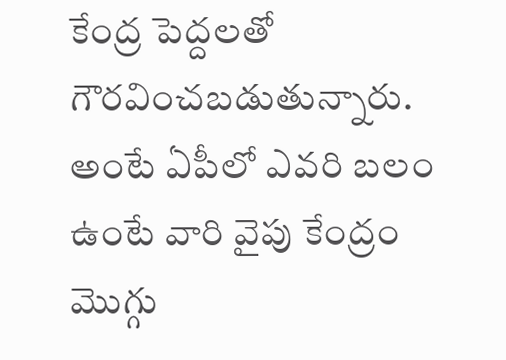కేంద్ర పెద్దలతో గౌరవించబడుతున్నారు. అంటే ఏపీలో ఎవరి బలం ఉంటే వారి వైపు కేంద్రం మొగ్గు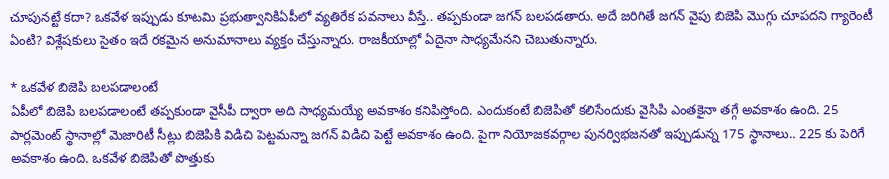చూపునట్టే కదా? ఒకవేళ ఇప్పుడు కూటమి ప్రభుత్వానికిఏపీలో వ్యతిరేక పవనాలు వీస్తే.. తప్పకుండా జగన్ బలపడతారు. అదే జరిగితే జగన్ వైపు బిజెపి మొగ్గు చూపదని గ్యారెంటీ ఏంటి? విశ్లేషకులు సైతం ఇదే రకమైన అనుమానాలు వ్యక్తం చేస్తున్నారు. రాజకీయాల్లో ఏదైనా సాధ్యమేనని చెబుతున్నారు.

* ఒకవేళ బిజెపి బలపడాలంటే
ఏపీలో బిజెపి బలపడాలంటే తప్పకుండా వైసీపీ ద్వారా అది సాధ్యమయ్యే అవకాశం కనిపిస్తోంది. ఎందుకంటే బిజెపితో కలిసేందుకు వైసిపి ఎంతకైనా తగ్గే అవకాశం ఉంది. 25 పార్లమెంట్ స్థానాల్లో మెజారిటీ సీట్లు బిజెపికి విడిచి పెట్టమన్నా జగన్ విడిచి పెట్టే అవకాశం ఉంది. పైగా నియోజకవర్గాల పునర్విభజనతో ఇప్పుడున్న 175 స్థానాలు.. 225 కు పెరిగే అవకాశం ఉంది. ఒకవేళ బిజెపితో పొత్తుకు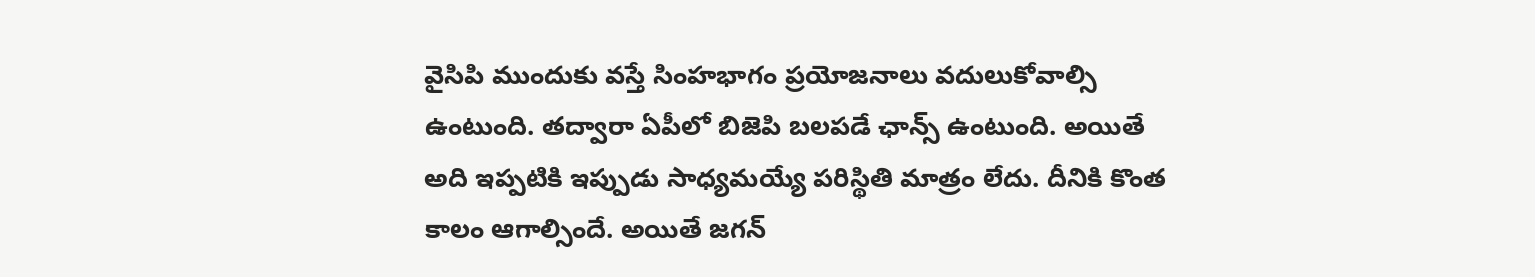వైసిపి ముందుకు వస్తే సింహభాగం ప్రయోజనాలు వదులుకోవాల్సి ఉంటుంది. తద్వారా ఏపీలో బిజెపి బలపడే ఛాన్స్ ఉంటుంది. అయితే అది ఇప్పటికి ఇప్పుడు సాధ్యమయ్యే పరిస్థితి మాత్రం లేదు. దీనికి కొంత కాలం ఆగాల్సిందే. అయితే జగన్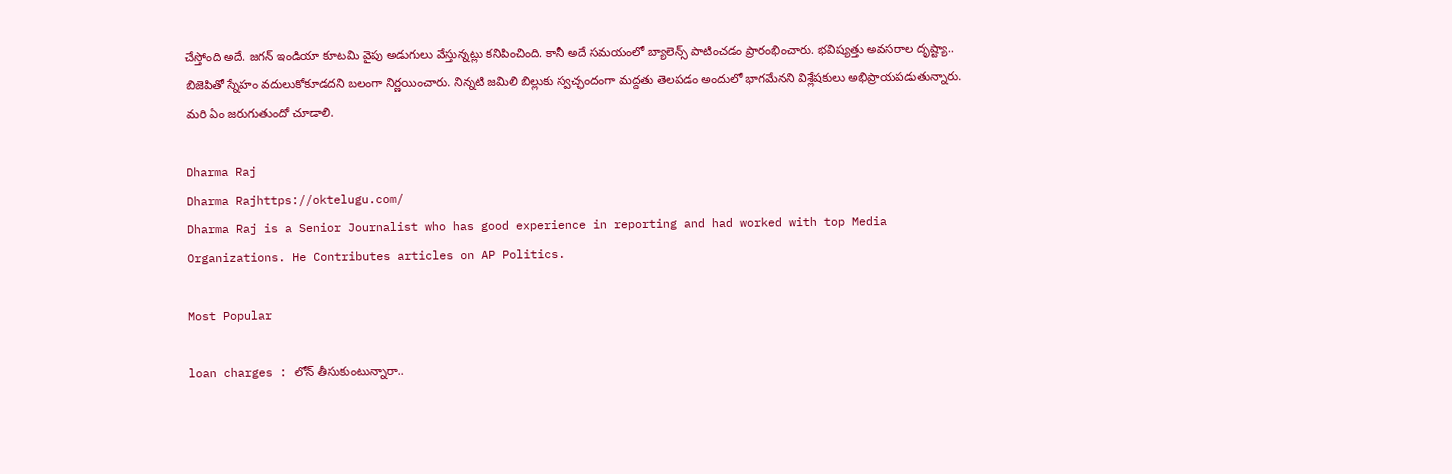చేస్తోంది అదే. జగన్ ఇండియా కూటమి వైపు అడుగులు వేస్తున్నట్లు కనిపించింది. కానీ అదే సమయంలో బ్యాలెన్స్ పాటించడం ప్రారంభించారు. భవిష్యత్తు అవసరాల దృష్ట్యా.. బిజెపితో స్నేహం వదులుకోకూడదని బలంగా నిర్ణయించారు. నిన్నటి జమిలి బిల్లుకు స్వచ్ఛందంగా మద్దతు తెలపడం అందులో భాగమేనని విశ్లేషకులు అభిప్రాయపడుతున్నారు. మరి ఏం జరుగుతుందో చూడాలి.

Dharma Raj
Dharma Rajhttps://oktelugu.com/
Dharma Raj is a Senior Journalist who has good experience in reporting and had worked with top Media Organizations. He Contributes articles on AP Politics.

Most Popular

loan charges : లోన్ తీసుకుంటున్నారా..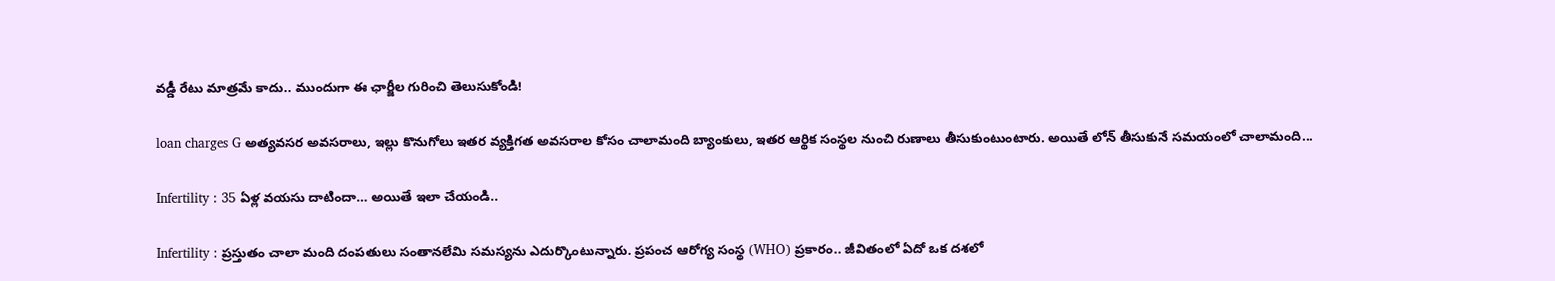వడ్డీ రేటు మాత్రమే కాదు.. ముందుగా ఈ ఛార్జీల గురించి తెలుసుకోండి!

loan charges G అత్యవసర అవసరాలు, ఇల్లు కొనుగోలు ఇతర వ్యక్తిగత అవసరాల కోసం చాలామంది బ్యాంకులు, ఇతర ఆర్థిక సంస్థల నుంచి రుణాలు తీసుకుంటుంటారు. అయితే లోన్ తీసుకునే సమయంలో చాలామంది...

Infertility : 35 ఏళ్ల వయసు దాటిందా… అయితే ఇలా చేయండి..

Infertility : ప్రస్తుతం చాలా మంది దంపతులు సంతానలేమి సమస్యను ఎదుర్కొంటున్నారు. ప్రపంచ ఆరోగ్య సంస్థ (WHO) ప్రకారం.. జీవితంలో ఏదో ఒక దశలో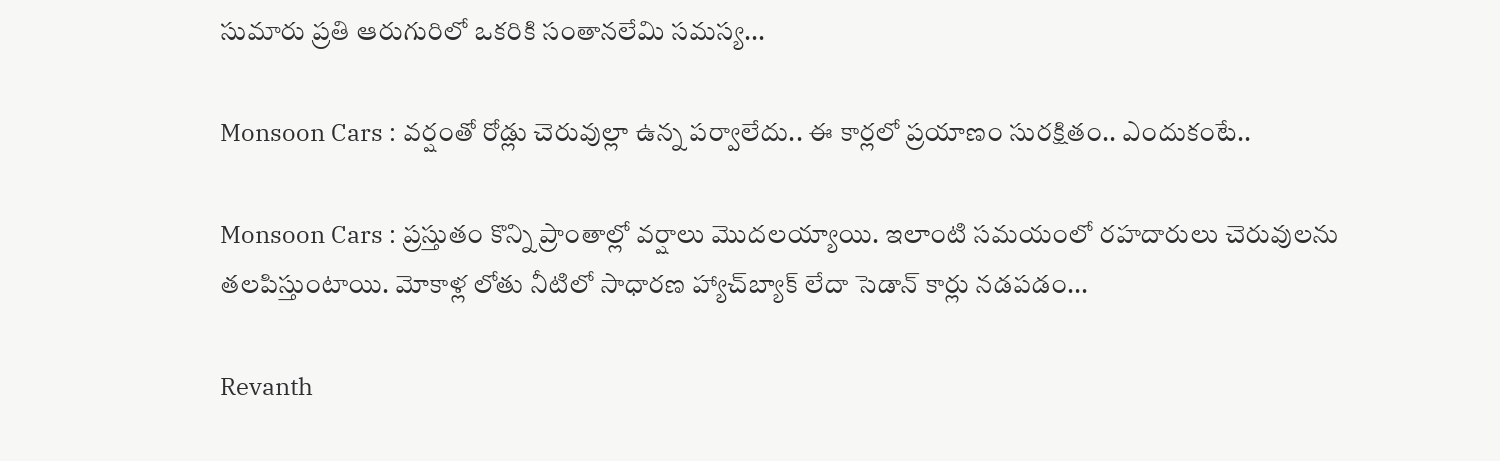సుమారు ప్రతి ఆరుగురిలో ఒకరికి సంతానలేమి సమస్య...

Monsoon Cars : వర్షంతో రోడ్లు చెరువుల్లా ఉన్న పర్వాలేదు.. ఈ కార్లలో ప్రయాణం సురక్షితం.. ఎందుకంటే..

Monsoon Cars : ప్రస్తుతం కొన్ని ప్రాంతాల్లో వర్షాలు మొదలయ్యాయి. ఇలాంటి సమయంలో రహదారులు చెరువులను తలపిస్తుంటాయి. మోకాళ్ల లోతు నీటిలో సాధారణ హ్యాచ్‌బ్యాక్ లేదా సెడాన్ కార్లు నడపడం...

Revanth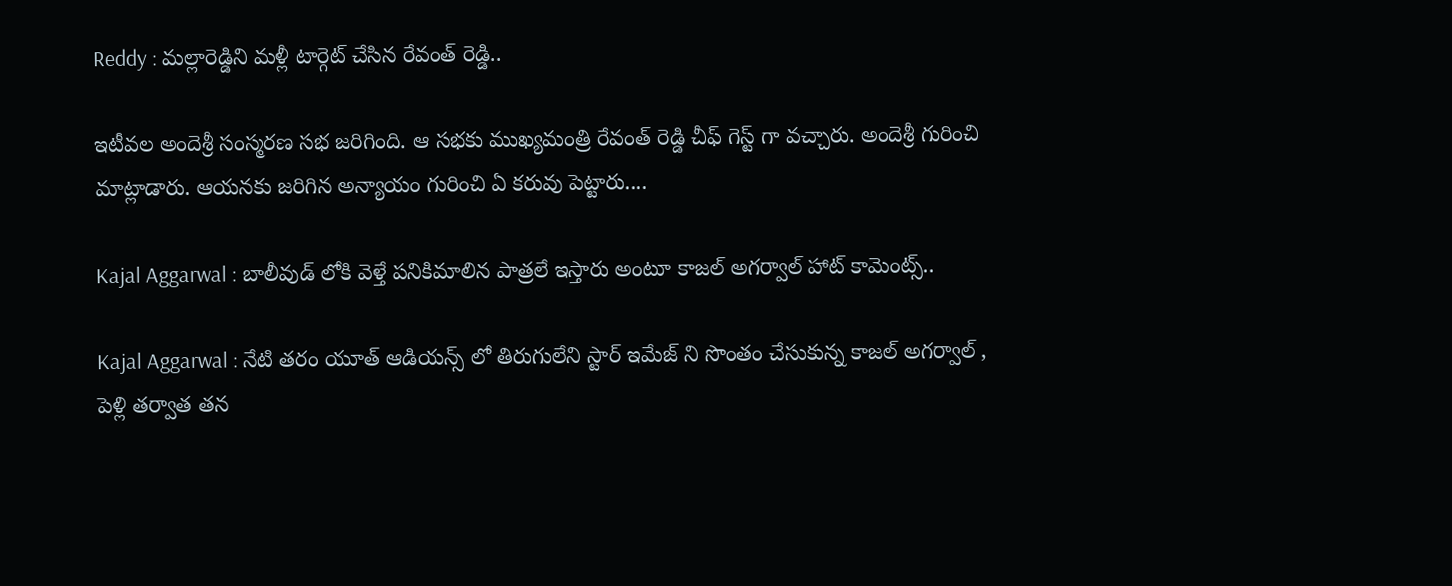Reddy : మల్లారెడ్డిని మళ్లీ టార్గెట్ చేసిన రేవంత్ రెడ్డి..

ఇటీవల అందెశ్రీ సంస్మరణ సభ జరిగింది. ఆ సభకు ముఖ్యమంత్రి రేవంత్ రెడ్డి చీఫ్ గెస్ట్ గా వచ్చారు. అందెశ్రీ గురించి మాట్లాడారు. ఆయనకు జరిగిన అన్యాయం గురించి ఏ కరువు పెట్టారు....

Kajal Aggarwal : బాలీవుడ్ లోకి వెళ్తే పనికిమాలిన పాత్రలే ఇస్తారు అంటూ కాజల్ అగర్వాల్ హాట్ కామెంట్స్..

Kajal Aggarwal : నేటి తరం యూత్ ఆడియన్స్ లో తిరుగులేని స్టార్ ఇమేజ్ ని సొంతం చేసుకున్న కాజల్ అగర్వాల్ , పెళ్లి తర్వాత తన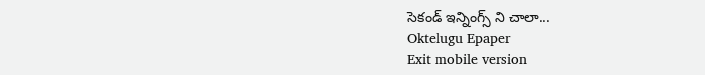సెకండ్ ఇన్నింగ్స్ ని చాలా...
Oktelugu Epaper
Exit mobile version